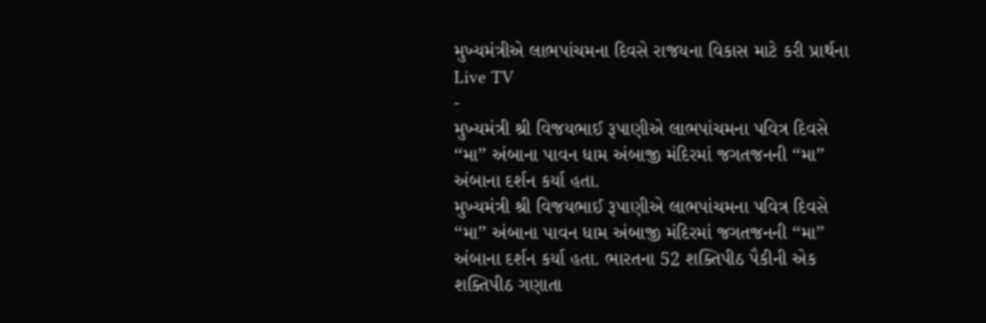મુખ્યમંત્રીએ લાભપાંચમના દિવસે રાજયના વિકાસ માટે કરી પ્રાર્થના
Live TV
-
મુખ્યમંત્રી શ્રી વિજયભાઈ રૂપાણીએ લાભપાંચમના પવિત્ર દિવસે ‘‘મા’’ અંબાના પાવન ધામ અંબાજી મંદિરમાં જગતજનની ‘‘મા’’ અંબાના દર્શન કર્યા હતા.
મુખ્યમંત્રી શ્રી વિજયભાઈ રૂપાણીએ લાભપાંચમના પવિત્ર દિવસે ‘‘મા’’ અંબાના પાવન ધામ અંબાજી મંદિરમાં જગતજનની ‘‘મા’’ અંબાના દર્શન કર્યા હતા. ભારતના 52 શક્તિપીઠ પૈકીની એક શક્તિપીઠ ગણાતા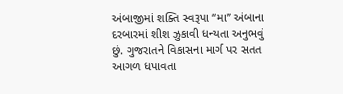અંબાજીમાં શક્તિ સ્વરૂપા ‘‘મા’’ અંબાના દરબારમાં શીશ ઝુકાવી ધન્યતા અનુભવું છું. ગુજરાતને વિકાસના માર્ગ પર સતત આગળ ધપાવતા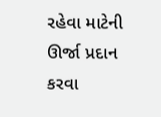રહેવા માટેની ઊર્જા પ્રદાન કરવા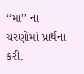‘‘મા’’ ના ચરણોમાં પ્રાર્થના કરી.